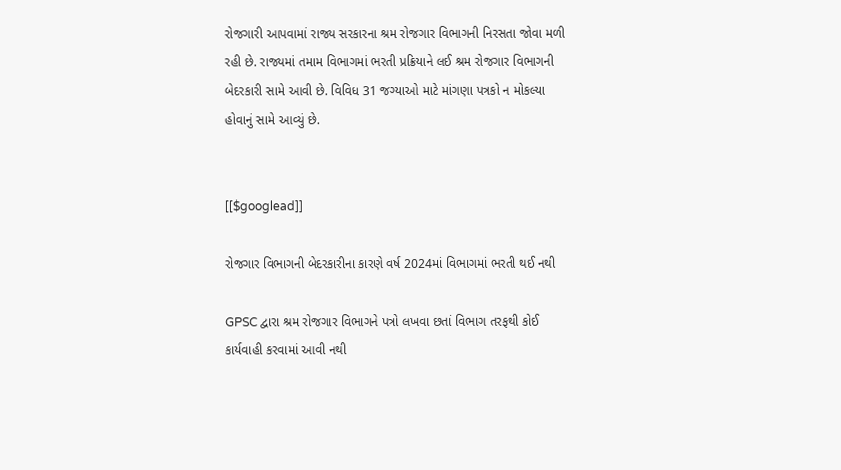રોજગારી આપવામાં રાજ્ય સરકારના શ્રમ રોજગાર વિભાગની નિરસતા જોવા મળી રહી છે. રાજ્યમાં તમામ વિભાગમાં ભરતી પ્રક્રિયાને લઈ શ્રમ રોજગાર વિભાગની બેદરકારી સામે આવી છે. વિવિધ 31 જગ્યાઓ માટે માંગણા પત્રકો ન મોકલ્યા હોવાનું સામે આવ્યું છે.


[[$googlead]]

રોજગાર વિભાગની બેદરકારીના કારણે વર્ષ 2024માં વિભાગમાં ભરતી થઈ નથી

GPSC દ્વારા શ્રમ રોજગાર વિભાગને પત્રો લખવા છતાં વિભાગ તરફથી કોઈ કાર્યવાહી કરવામાં આવી નથી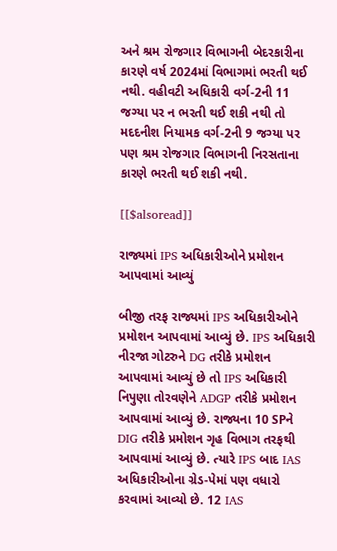અને શ્રમ રોજગાર વિભાગની બેદરકારીના કારણે વર્ષ 2024માં વિભાગમાં ભરતી થઈ નથી. વહીવટી અધિકારી વર્ગ-2ની 11 જગ્યા પર ન ભરતી થઈ શકી નથી તો મદદનીશ નિયામક વર્ગ-2ની 9 જગ્યા પર પણ શ્રમ રોજગાર વિભાગની નિરસતાના કારણે ભરતી થઈ શકી નથી.

[[$alsoread]]

રાજ્યમાં IPS અધિકારીઓને પ્રમોશન આપવામાં આવ્યું

બીજી તરફ રાજ્યમાં IPS અધિકારીઓને પ્રમોશન આપવામાં આવ્યું છે. IPS અધિકારી નીરજા ગોટરુને DG તરીકે પ્રમોશન આપવામાં આવ્યું છે તો IPS અધિકારી નિપુણા તોરવણેને ADGP તરીકે પ્રમોશન આપવામાં આવ્યું છે. રાજ્યના 10 SPને DIG તરીકે પ્રમોશન ગૃહ વિભાગ તરફથી આપવામાં આવ્યું છે. ત્યારે IPS બાદ IAS અધિકારીઓના ગ્રેડ-પેમાં પણ વધારો કરવામાં આવ્યો છે. 12 IAS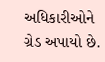અધિકારીઓને ગ્રેડ અપાયો છે.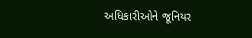અધિકારીઓને જૂનિયર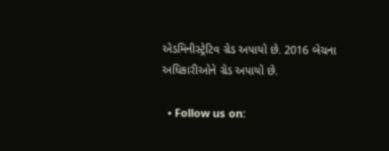એડમિનીસ્ટ્રેટિવ ગ્રેડ અપાયો છે. 2016 બેચના અધિકારીઓને ગ્રેડ અપાયો છે.

  • Follow us on: